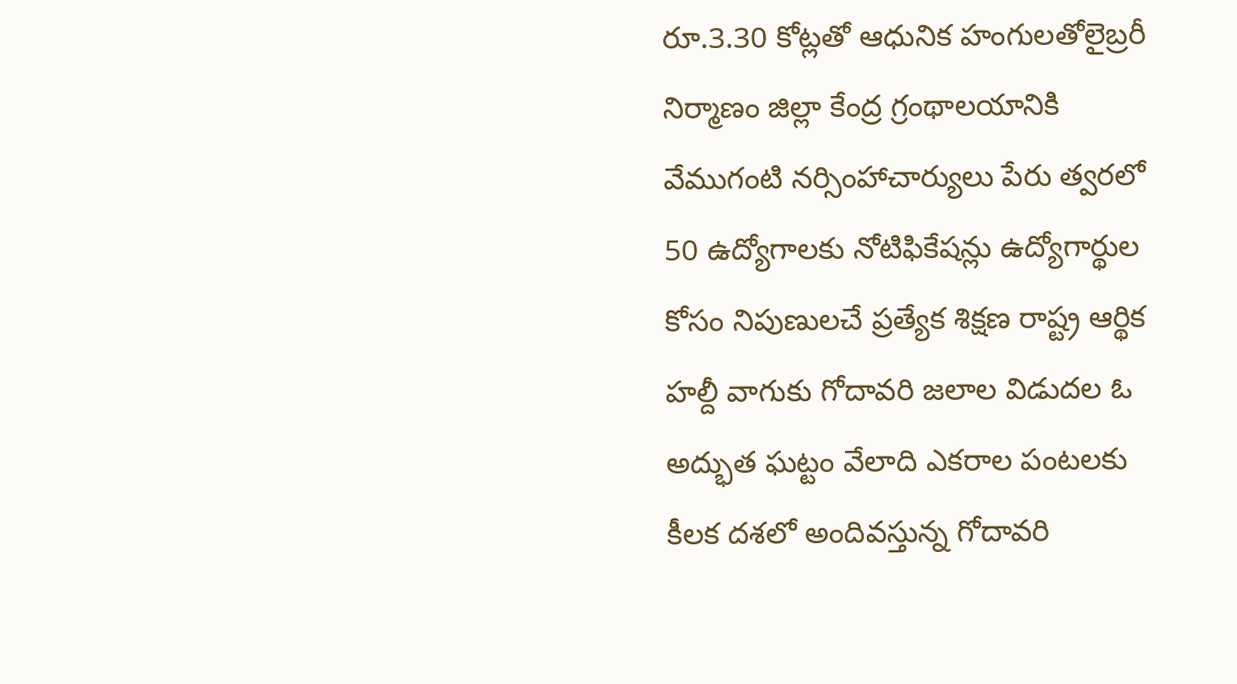రూ.3.30 కోట్లతో ఆధునిక హంగులతోలైబ్రరీ నిర్మాణం జిల్లా కేంద్ర గ్రంథాలయానికి వేముగంటి నర్సింహాచార్యులు పేరు త్వరలో 50 ఉద్యోగాలకు నోటిఫికేషన్లు ఉద్యోగార్థుల కోసం నిపుణులచే ప్రత్యేక శిక్షణ రాష్ట్ర ఆర్థిక
హల్దీ వాగుకు గోదావరి జలాల విడుదల ఓ అద్భుత ఘట్టం వేలాది ఎకరాల పంటలకు కీలక దశలో అందివస్తున్న గోదావరి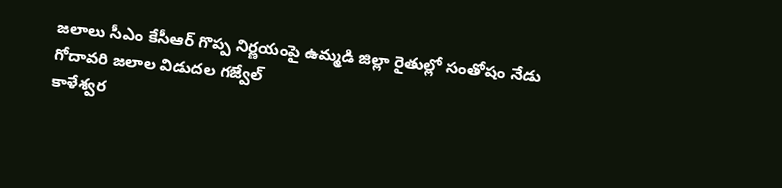జలాలు సీఎం కేసీఆర్ గొప్ప నిర్ణయంపై ఉమ్మడి జిల్లా రైతుల్లో సంతోషం నేడు గోదావరి జలాల విడుదల గజ్వేల్
కాళేశ్వర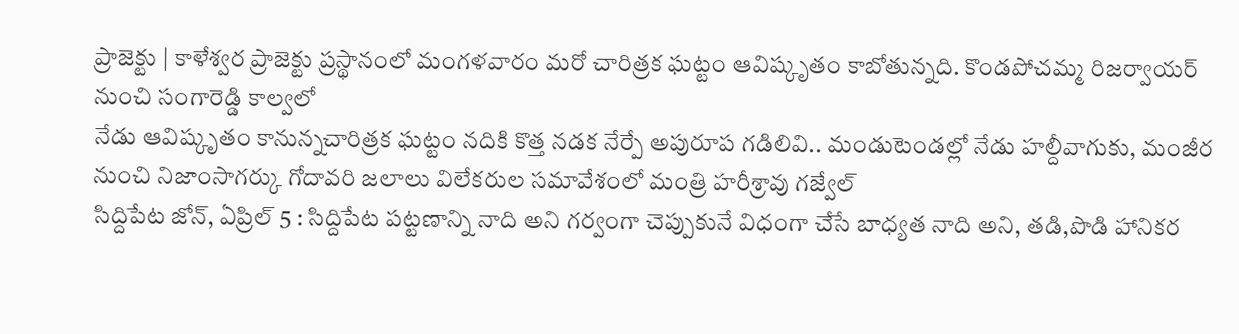ప్రాజెక్టు | కాళేశ్వర ప్రాజెక్టు ప్రస్థానంలో మంగళవారం మరో చారిత్రక ఘట్టం ఆవిష్కృతం కాబోతున్నది. కొండపోచమ్మ రిజర్వాయర్ నుంచి సంగారెడ్డి కాల్వలో
నేడు ఆవిష్కృతం కానున్నచారిత్రక ఘట్టం నదికి కొత్త నడక నేర్పే అపురూప గడిలివి.. మండుటెండల్లో నేడు హల్దీవాగుకు, మంజీర నుంచి నిజాంసాగర్కు గోదావరి జలాలు విలేకరుల సమావేశంలో మంత్రి హరీశ్రావు గజ్వేల్
సిద్దిపేట జోన్, ఏప్రిల్ 5 : సిద్దిపేట పట్టణాన్ని నాది అని గర్వంగా చెప్పుకునే విధంగా చేసే బాధ్యత నాది అని, తడి,పొడి హానికర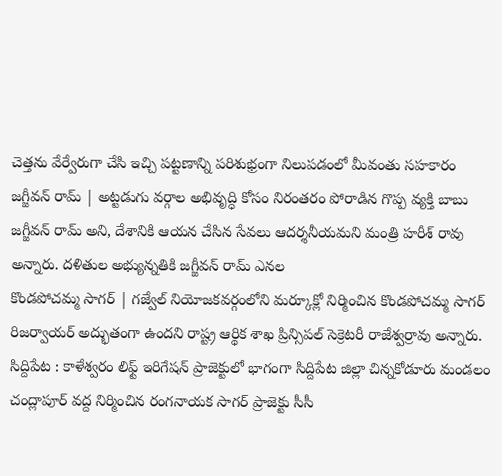చెత్తను వేర్వేరుగా చేసి ఇచ్చి పట్టణాన్ని పరిశుభ్రంగా నిలుపడంలో మీవంతు సహకారం
జగ్జీవన్ రామ్ | అట్టడుగు వర్గాల అభివృద్ధి కోసం నిరంతరం పోరాడిన గొప్ప వ్యక్తి బాబు జగ్జీవన్ రామ్ అని, దేశానికి ఆయన చేసిన సేవలు ఆదర్శనీయమని మంత్రి హరీశ్ రావు అన్నారు. దళితుల అభ్యున్నతికి జగ్జీవన్ రామ్ ఎనల
కొండపోచమ్మ సాగర్ | గజ్వేల్ నియోజకవర్గంలోని మర్కూక్లో నిర్మించిన కొండపోచమ్మ సాగర్ రిజర్వాయర్ అద్భుతంగా ఉందని రాష్ట్ర ఆర్థిక శాఖ ప్రిన్సిపల్ సెక్రెటరీ రాజేశ్వర్రావు అన్నారు.
సిద్దిపేట : కాళేశ్వరం లిఫ్ట్ ఇరిగేషన్ ప్రాజెక్టులో భాగంగా సిద్దిపేట జిల్లా చిన్నకోడూరు మండలం చంద్లాపూర్ వద్ద నిర్మించిన రంగనాయక సాగర్ ప్రాజెక్టు సీసీ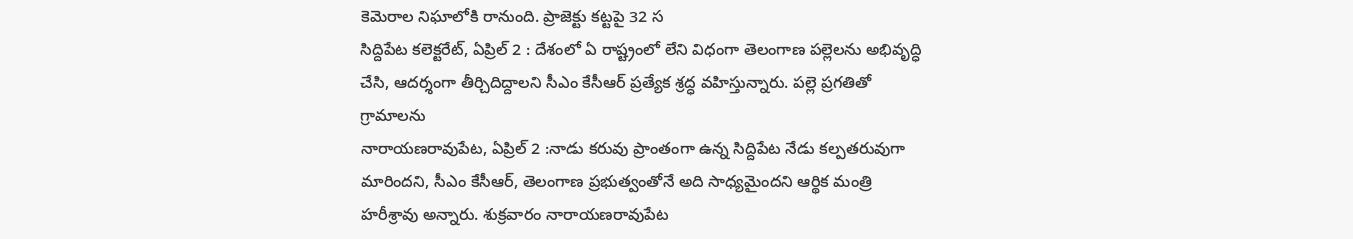కెమెరాల నిఘాలోకి రానుంది. ప్రాజెక్టు కట్టపై 32 స
సిద్దిపేట కలెక్టరేట్, ఏప్రిల్ 2 : దేశంలో ఏ రాష్ట్రంలో లేని విధంగా తెలంగాణ పల్లెలను అభివృద్ధి చేసి, ఆదర్శంగా తీర్చిదిద్దాలని సీఎం కేసీఆర్ ప్రత్యేక శ్రద్ధ వహిస్తున్నారు. పల్లె ప్రగతితో గ్రామాలను
నారాయణరావుపేట, ఏప్రిల్ 2 :నాడు కరువు ప్రాంతంగా ఉన్న సిద్దిపేట నేడు కల్పతరువుగా మారిందని, సీఎం కేసీఆర్, తెలంగాణ ప్రభుత్వంతోనే అది సాధ్యమైందని ఆర్థిక మంత్రి హరీశ్రావు అన్నారు. శుక్రవారం నారాయణరావుపేట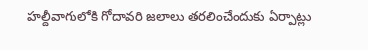హల్దీవాగులోకి గోదావరి జలాలు తరలించేందుకు ఏర్పాట్లు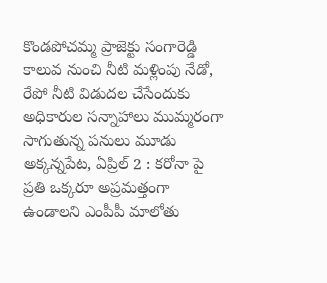కొండపోచమ్మ ప్రాజెక్టు సంగారెడ్డి కాలువ నుంచి నీటి మళ్లింపు నేడో, రేపో నీటి విడుదల చేసేందుకు అధికారుల సన్నాహాలు ముమ్మరంగా సాగుతున్న పనులు మూడు
అక్కన్నపేట, ఏప్రిల్ 2 : కరోనా పై ప్రతి ఒక్కరూ అప్రమత్తంగా ఉండాలని ఎంపీపీ మాలోతు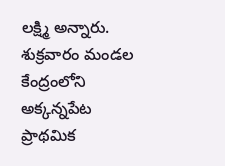లక్ష్మి అన్నారు. శుక్రవారం మండల కేంద్రంలోని అక్కన్నపేట ప్రాథమిక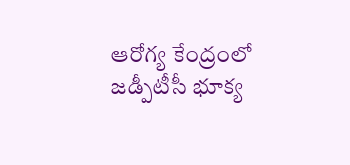ఆరోగ్య కేంద్రంలో జడ్పీటీసీ భూక్య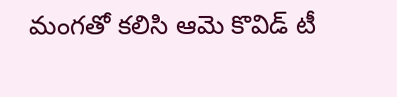మంగతో కలిసి ఆమె కొవిడ్ టీ